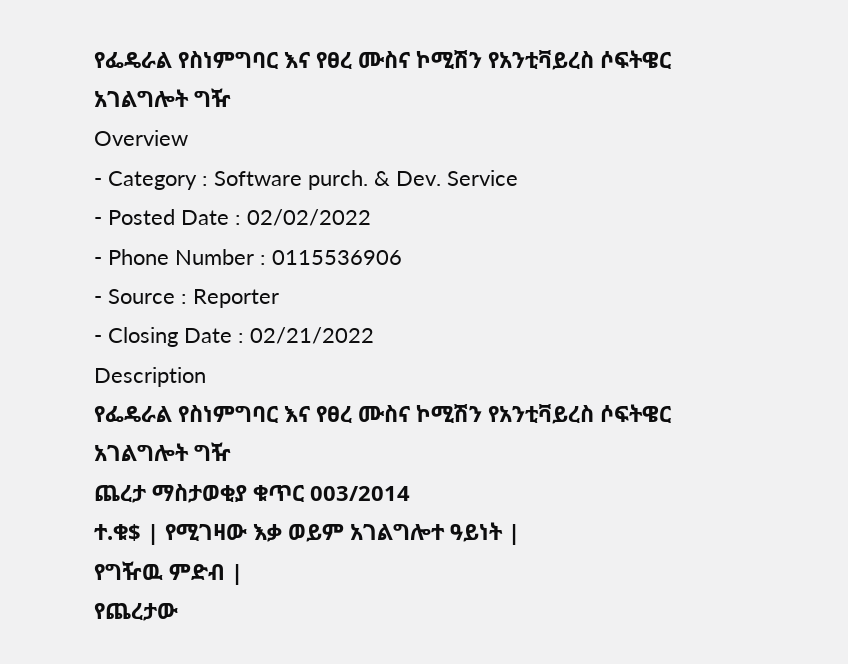የፌዴራል የስነምግባር እና የፀረ ሙስና ኮሚሽን የአንቲቫይረስ ሶፍትዌር አገልግሎት ግዥ
Overview
- Category : Software purch. & Dev. Service
- Posted Date : 02/02/2022
- Phone Number : 0115536906
- Source : Reporter
- Closing Date : 02/21/2022
Description
የፌዴራል የስነምግባር እና የፀረ ሙስና ኮሚሽን የአንቲቫይረስ ሶፍትዌር አገልግሎት ግዥ
ጨረታ ማስታወቂያ ቁጥር 003/2014
ተ.ቁ$ | የሚገዛው እቃ ወይም አገልግሎተ ዓይነት |
የግዥዉ ምድብ |
የጨረታው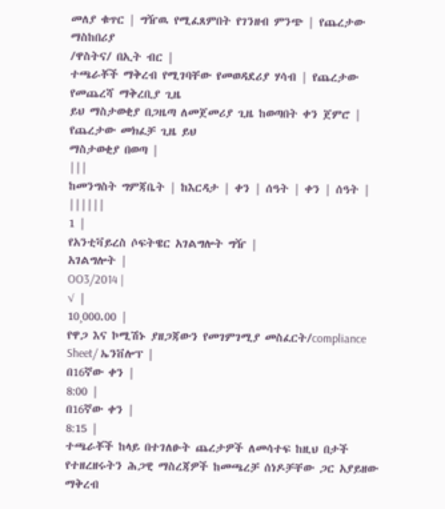መለያ ቁጥር | ግዥዉ የሚፈጸምበት የገንዘብ ምንጭ | የጨረታው ማስከበሪያ
/ዋስትና/ በኢት ብር |
ተጫራቾች ማቅረብ የሚገባቸው የመወዳደሪያ ሃሳብ | የጨረታው የመጨረሻ ማቅረቢያ ጊዜ
ይህ ማስታወቂያ በጋዜጣ ለመጀመሪያ ጊዜ ከወጣበት ቀን ጀምሮ |
የጨረታው መክፈቻ ጊዜ ይህ
ማስታወቂያ በወጣ |
|||
ከመንግስት ግምጃቤት | ከእርዳታ | ቀን | ሰዓት | ቀን | ሰዓት | ||||||
1 |
የአንቲቫይረስ ሶፍትዌር አገልግሎት ግዥ |
አገልግሎት |
OO3/2014 |
√ |
10¸000.00 |
የዋጋ እና ኮሚሽኑ ያዘጋጃውን የመገምገሚያ መስፈርት/compliance Sheet/ ኤንቨሎፕ |
በ16ኛው ቀን |
8:00 |
በ16ኛው ቀን |
8:15 |
ተጫራቾች ከላይ በተገለፁት ጨረታዎች ለመሳተፍ ከዚህ በታች የተዘረዘሩትን ሕጋዊ ማስረጃዎች ከመጫረቻ ሰነዶቻቸው ጋር አያይዘው ማቅረብ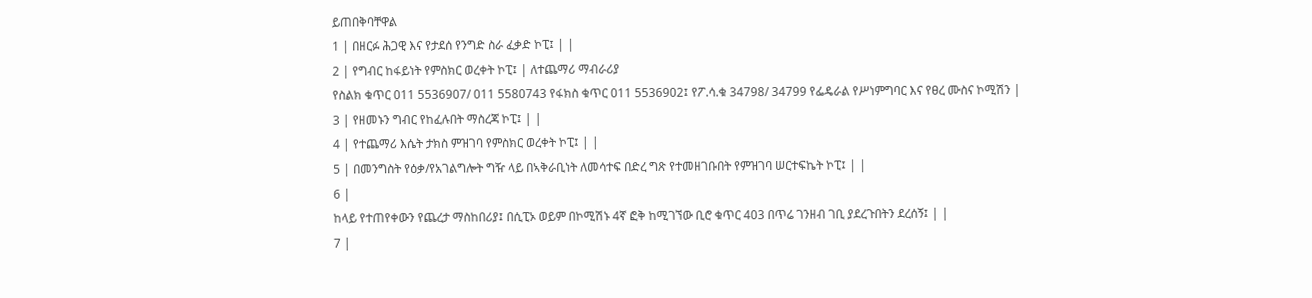ይጠበቅባቸዋል
1 | በዘርፉ ሕጋዊ እና የታደሰ የንግድ ስራ ፈቃድ ኮፒ፤ | |
2 | የግብር ከፋይነት የምስክር ወረቀት ኮፒ፤ | ለተጨማሪ ማብራሪያ
የስልክ ቁጥር 011 5536907/ 011 5580743 የፋክስ ቁጥር 011 5536902፤ የፖ.ሳ.ቁ 34798/ 34799 የፌዴራል የሥነምግባር እና የፀረ ሙስና ኮሚሽን |
3 | የዘመኑን ግብር የከፈሉበት ማስረጃ ኮፒ፤ | |
4 | የተጨማሪ እሴት ታክስ ምዝገባ የምስክር ወረቀት ኮፒ፤ | |
5 | በመንግስት የዕቃ/የአገልግሎት ግዥ ላይ በኣቅራቢነት ለመሳተፍ በድረ ግጽ የተመዘገቡበት የምዝገባ ሠርተፍኬት ኮፒ፤ | |
6 |
ከላይ የተጠየቀውን የጨረታ ማስከበሪያ፤ በሲፒኦ ወይም በኮሚሽኑ 4ኛ ፎቅ ከሚገኘው ቢሮ ቁጥር 403 በጥሬ ገንዘብ ገቢ ያደረጉበትን ደረሰኝ፤ | |
7 |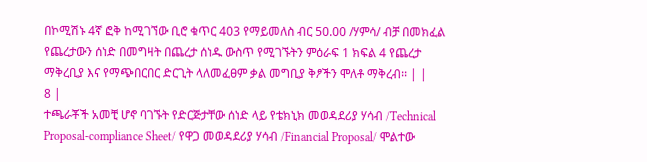በኮሚሽኑ 4ኛ ፎቅ ከሚገኘው ቢሮ ቁጥር 403 የማይመለስ ብር 50.00 /ሃምሳ/ ብቻ በመክፈል የጨረታውን ሰነድ በመግዛት በጨረታ ሰነዱ ውስጥ የሚገኙትን ምዕራፍ 1 ክፍል 4 የጨረታ ማቅረቢያ እና የማጭበርበር ድርጊት ላለመፈፀም ቃል መግቢያ ቅፆችን ሞለቶ ማቅረብ፡፡ | |
8 |
ተጫራቾች አመቺ ሆኖ ባገኙት የድርጅታቸው ሰነድ ላይ የቴክኒክ መወዳደሪያ ሃሳብ /Technical Proposal-compliance Sheet/ የዋጋ መወዳደሪያ ሃሳብ /Financial Proposal/ ሞልተው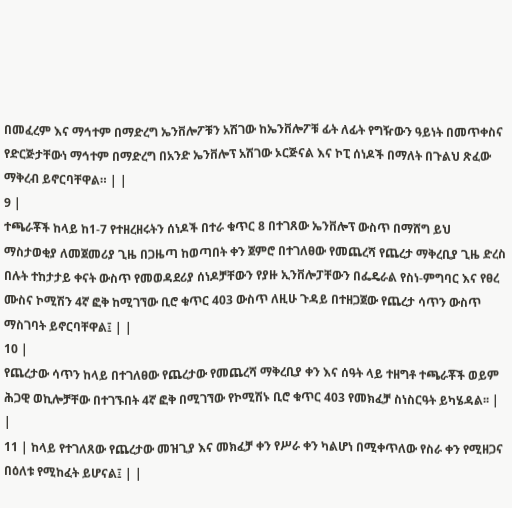በመፈረም እና ማኅተም በማድረግ ኤንቨሎፖቹን አሽገው ከኤንቨሎፖቹ ፊት ለፊት የግዥውን ዓይነት በመጥቀስና የድርጅታቸውነ ማኅተም በማድረግ በአንድ ኤንቨሎፕ አሽገው ኦርጅናል እና ኮፒ ሰነዶች በማለት በጉልህ ጽፈው ማቅረብ ይኖርባቸዋል። | |
9 |
ተጫራቾች ከላይ ከ1-7 የተዘረዘሩትን ሰነዶች በተራ ቁጥር 8 በተገጸው ኤንቨሎፕ ውስጥ በማሸግ ይህ ማስታወቂያ ለመጀመሪያ ጊዜ በጋዜጣ ከወጣበት ቀን ጀምሮ በተገለፀው የመጨረሻ የጨረታ ማቅረቢያ ጊዜ ድረስ በሉት ተከታታይ ቀናት ውስጥ የመወዳደሪያ ሰነዶቻቸውን የያዙ ኢንቨሎፓቸውን በፌዴራል የስነ-ምግባር እና የፀረ ሙስና ኮሚሽን 4ኛ ፎቅ ከሚገኘው ቢሮ ቁጥር 403 ውስጥ ለዚሁ ጉዳይ በተዘጋጀው የጨረታ ሳጥን ውስጥ ማስገባት ይኖርባቸዋል፤ | |
10 |
የጨረታው ሳጥን ከላይ በተገለፀው የጨረታው የመጨረሻ ማቅረቢያ ቀን እና ሰዓት ላይ ተዘግቶ ተጫራቾች ወይም ሕጋዊ ወኪሎቻቸው በተገኙበት 4ኛ ፎቅ በሚገኘው የኮሚሽኑ ቢሮ ቁጥር 403 የመክፈቻ ስነስርዓት ይካሄዳል፡፡ | |
11 | ከላይ የተገለጸው የጨረታው መዝጊያ እና መክፈቻ ቀን የሥራ ቀን ካልሆነ በሚቀጥለው የስራ ቀን የሚዘጋና በዕለቱ የሚከፈት ይሆናል፤ | |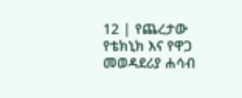12 | የጨረታው የቴክኒክ እና የዋጋ መወዳደሪያ ሐሳብ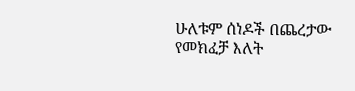ሁለቱም ሰነዶች በጨረታው የመክፈቻ እለት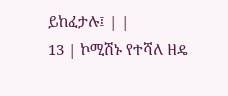ይከፈታሉ፤ | |
13 | ኮሚሽኑ የተሻለ ዘዴ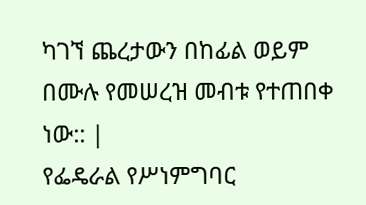ካገኘ ጨረታውን በከፊል ወይም በሙሉ የመሠረዝ መብቱ የተጠበቀ ነው:: |
የፌዴራል የሥነምግባር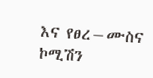እና የፀረ−ሙስና ኮሚሽን